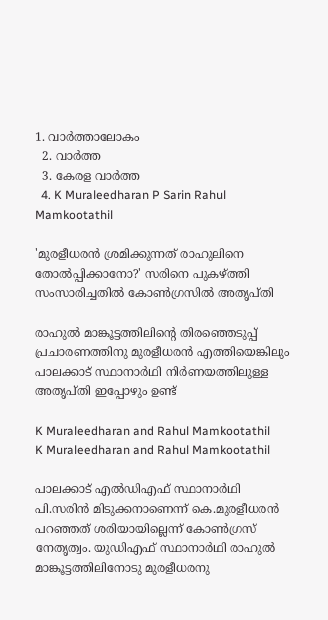1. വാര്‍ത്താലോകം
  2. വാര്‍ത്ത
  3. കേരള വാര്‍ത്ത
  4. K Muraleedharan P Sarin Rahul Mamkootathil

'മുരളീധരന്‍ ശ്രമിക്കുന്നത് രാഹുലിനെ തോല്‍പ്പിക്കാനോ?' സരിനെ പുകഴ്ത്തി സംസാരിച്ചതില്‍ കോണ്‍ഗ്രസില്‍ അതൃപ്തി

രാഹുല്‍ മാങ്കൂട്ടത്തിലിന്റെ തിരഞ്ഞെടുപ്പ് പ്രചാരണത്തിനു മുരളീധരന്‍ എത്തിയെങ്കിലും പാലക്കാട് സ്ഥാനാര്‍ഥി നിര്‍ണയത്തിലുള്ള അതൃപ്തി ഇപ്പോഴും ഉണ്ട്

K Muraleedharan and Rahul Mamkootathil
K Muraleedharan and Rahul Mamkootathil

പാലക്കാട് എല്‍ഡിഎഫ് സ്ഥാനാര്‍ഥി പി.സരിന്‍ മിടുക്കനാണെന്ന് കെ.മുരളീധരന്‍ പറഞ്ഞത് ശരിയായില്ലെന്ന് കോണ്‍ഗ്രസ് നേതൃത്വം. യുഡിഎഫ് സ്ഥാനാര്‍ഥി രാഹുല്‍ മാങ്കൂട്ടത്തിലിനോടു മുരളീധരനു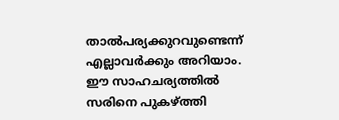താല്‍പര്യക്കുറവുണ്ടെന്ന് എല്ലാവര്‍ക്കും അറിയാം. ഈ സാഹചര്യത്തില്‍ സരിനെ പുകഴ്ത്തി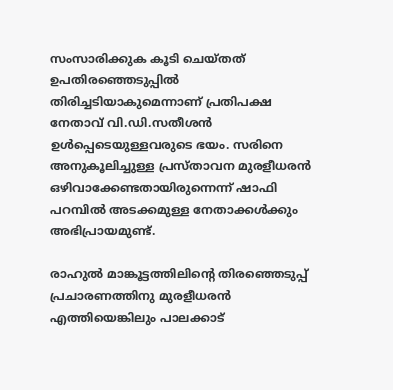സംസാരിക്കുക കൂടി ചെയ്തത് ഉപതിരഞ്ഞെടുപ്പില്‍ തിരിച്ചടിയാകുമെന്നാണ് പ്രതിപക്ഷ നേതാവ് വി.ഡി.സതീശന്‍ ഉള്‍പ്പെടെയുള്ളവരുടെ ഭയം. സരിനെ അനുകൂലിച്ചുള്ള പ്രസ്താവന മുരളീധരന്‍ ഒഴിവാക്കേണ്ടതായിരുന്നെന്ന് ഷാഫി പറമ്പില്‍ അടക്കമുള്ള നേതാക്കള്‍ക്കും അഭിപ്രായമുണ്ട്.

രാഹുല്‍ മാങ്കൂട്ടത്തിലിന്റെ തിരഞ്ഞെടുപ്പ് പ്രചാരണത്തിനു മുരളീധരന്‍ എത്തിയെങ്കിലും പാലക്കാട്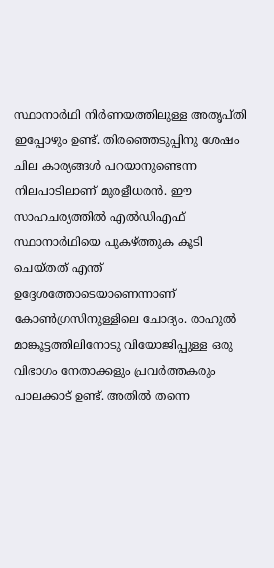സ്ഥാനാര്‍ഥി നിര്‍ണയത്തിലുള്ള അതൃപ്തി ഇപ്പോഴും ഉണ്ട്. തിരഞ്ഞെടുപ്പിനു ശേഷം ചില കാര്യങ്ങള്‍ പറയാനുണ്ടെന്ന നിലപാടിലാണ് മുരളീധരന്‍. ഈ സാഹചര്യത്തില്‍ എല്‍ഡിഎഫ് സ്ഥാനാര്‍ഥിയെ പുകഴ്ത്തുക കൂടി ചെയ്തത് എന്ത് ഉദ്ദേശത്തോടെയാണെന്നാണ് കോണ്‍ഗ്രസിനുള്ളിലെ ചോദ്യം. രാഹുല്‍ മാങ്കൂട്ടത്തിലിനോടു വിയോജിപ്പുള്ള ഒരു വിഭാഗം നേതാക്കളും പ്രവര്‍ത്തകരും പാലക്കാട് ഉണ്ട്. അതില്‍ തന്നെ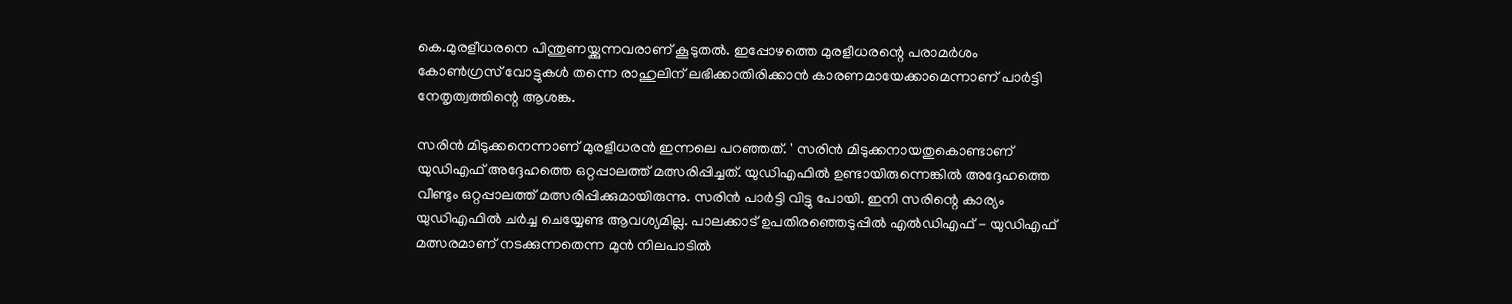കെ.മുരളീധരനെ പിന്തുണയ്ക്കുന്നവരാണ് കൂടുതല്‍. ഇപ്പോഴത്തെ മുരളീധരന്റെ പരാമര്‍ശം കോണ്‍ഗ്രസ് വോട്ടുകള്‍ തന്നെ രാഹുലിന് ലഭിക്കാതിരിക്കാന്‍ കാരണമായേക്കാമെന്നാണ് പാര്‍ട്ടി നേതൃത്വത്തിന്റെ ആശങ്ക.

സരിന്‍ മിടുക്കനെന്നാണ് മുരളീധരന്‍ ഇന്നലെ പറഞ്ഞത്. ' സരിന്‍ മിടുക്കനായതുകൊണ്ടാണ് യുഡിഎഫ് അദ്ദേഹത്തെ ഒറ്റപ്പാലത്ത് മത്സരിപ്പിച്ചത്. യുഡിഎഫില്‍ ഉണ്ടായിരുന്നെങ്കില്‍ അദ്ദേഹത്തെ വീണ്ടും ഒറ്റപ്പാലത്ത് മത്സരിപ്പിക്കുമായിരുന്നു. സരിന്‍ പാര്‍ട്ടി വിട്ടു പോയി. ഇനി സരിന്റെ കാര്യം യുഡിഎഫില്‍ ചര്‍ച്ച ചെയ്യേണ്ട ആവശ്യമില്ല. പാലക്കാട് ഉപതിരഞ്ഞെടുപ്പില്‍ എല്‍ഡിഎഫ് - യുഡിഎഫ് മത്സരമാണ് നടക്കുന്നതെന്ന മുന്‍ നിലപാടില്‍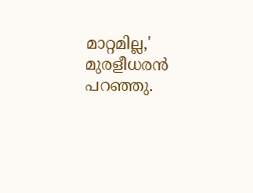മാറ്റമില്ല,' മുരളീധരന്‍ പറഞ്ഞു.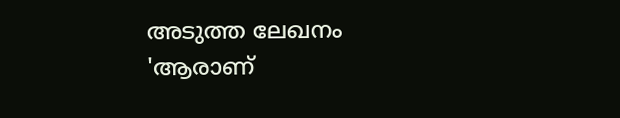അടുത്ത ലേഖനം
'ആരാണ്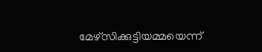മേഴ്‌സിക്കുട്ടിയമ്മയെന്ന്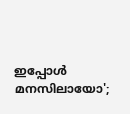ഇപ്പോള്‍ മനസിലായോ';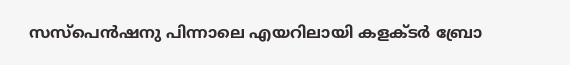സസ്‌പെന്‍ഷനു പിന്നാലെ എയറിലായി കളക്ടര്‍ ബ്രോ